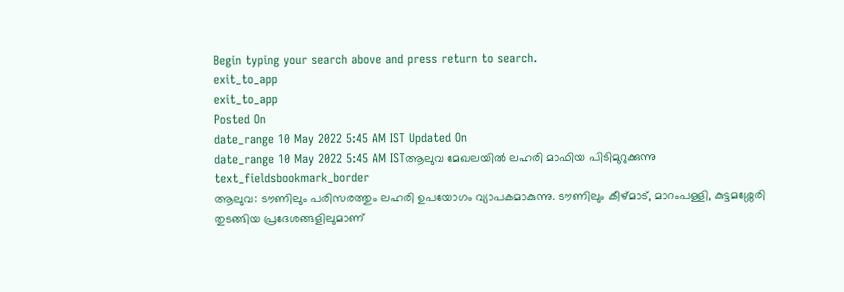Begin typing your search above and press return to search.
exit_to_app
exit_to_app
Posted On
date_range 10 May 2022 5:45 AM IST Updated On
date_range 10 May 2022 5:45 AM ISTആലുവ മേഖലയിൽ ലഹരി മാഫിയ പിടിമുറുക്കുന്നു
text_fieldsbookmark_border
ആലുവ: ടൗണിലും പരിസരത്തും ലഹരി ഉപയോഗം വ്യാപകമാകുന്നു. ടൗണിലും കീഴ്മാട്, മാറംപള്ളി, കുട്ടമശ്ശേരി തുടങ്ങിയ പ്രദേശങ്ങളിലുമാണ്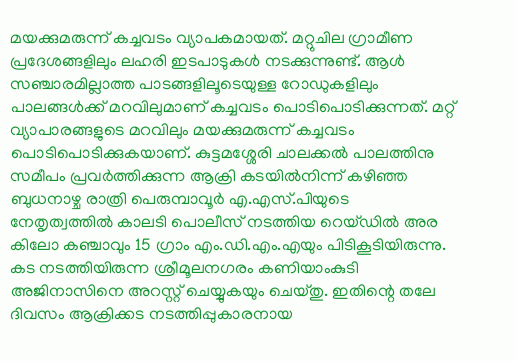മയക്കുമരുന്ന് കച്ചവടം വ്യാപകമായത്. മറ്റുചില ഗ്രാമീണ പ്രദേശങ്ങളിലും ലഹരി ഇടപാടുകൾ നടക്കുന്നുണ്ട്. ആൾ സഞ്ചാരമില്ലാത്ത പാടങ്ങളിലൂടെയുള്ള റോഡുകളിലും പാലങ്ങൾക്ക് മറവിലുമാണ് കച്ചവടം പൊടിപൊടിക്കുന്നത്. മറ്റ് വ്യാപാരങ്ങളുടെ മറവിലും മയക്കുമരുന്ന് കച്ചവടം പൊടിപൊടിക്കുകയാണ്. കുട്ടമശ്ശേരി ചാലക്കൽ പാലത്തിനു സമീപം പ്രവർത്തിക്കുന്ന ആക്രി കടയിൽനിന്ന് കഴിഞ്ഞ ബുധനാഴ്ച രാത്രി പെരുമ്പാവൂർ എ.എസ്.പിയുടെ നേതൃത്വത്തിൽ കാലടി പൊലീസ് നടത്തിയ റെയ്ഡിൽ അര കിലോ കഞ്ചാവും 15 ഗ്രാം എം.ഡി.എം.എയും പിടികൂടിയിരുന്നു. കട നടത്തിയിരുന്ന ശ്രീമൂലനഗരം കണിയാംകുടി അജിനാസിനെ അറസ്റ്റ് ചെയ്യുകയും ചെയ്തു. ഇതിന്റെ തലേ ദിവസം ആക്രിക്കട നടത്തിപ്പുകാരനായ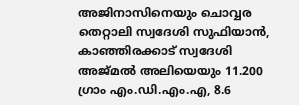അജിനാസിനെയും ചൊവ്വര തെറ്റാലി സ്വദേശി സുഫിയാൻ, കാഞ്ഞിരക്കാട് സ്വദേശി അജ്മൽ അലിയെയും 11.200 ഗ്രാം എം.ഡി.എം.എ, 8.6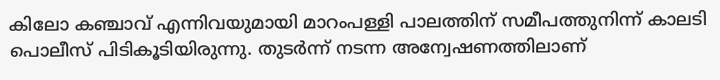കിലോ കഞ്ചാവ് എന്നിവയുമായി മാറംപള്ളി പാലത്തിന് സമീപത്തുനിന്ന് കാലടി പൊലീസ് പിടികൂടിയിരുന്നു. തുടർന്ന് നടന്ന അന്വേഷണത്തിലാണ്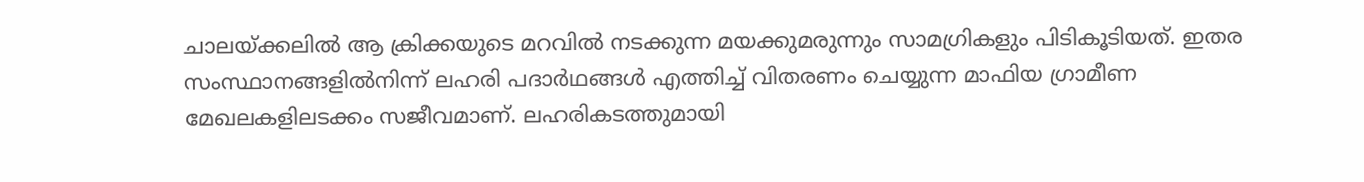ചാലയ്ക്കലിൽ ആ ക്രിക്കയുടെ മറവിൽ നടക്കുന്ന മയക്കുമരുന്നും സാമഗ്രികളും പിടികൂടിയത്. ഇതര സംസ്ഥാനങ്ങളിൽനിന്ന് ലഹരി പദാർഥങ്ങൾ എത്തിച്ച് വിതരണം ചെയ്യുന്ന മാഫിയ ഗ്രാമീണ മേഖലകളിലടക്കം സജീവമാണ്. ലഹരികടത്തുമായി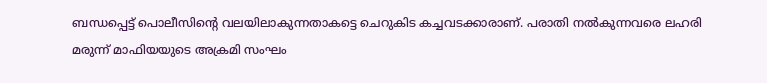ബന്ധപ്പെട്ട് പൊലീസിന്റെ വലയിലാകുന്നതാകട്ടെ ചെറുകിട കച്ചവടക്കാരാണ്. പരാതി നൽകുന്നവരെ ലഹരി മരുന്ന് മാഫിയയുടെ അക്രമി സംഘം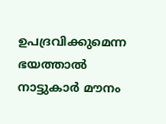ഉപദ്രവിക്കുമെന്ന ഭയത്താൽ നാട്ടുകാർ മൗനം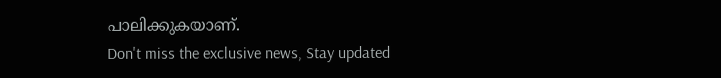പാലിക്കുകയാണ്.
Don't miss the exclusive news, Stay updated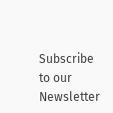Subscribe to our Newsletter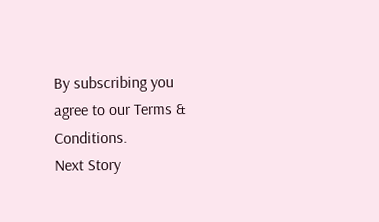By subscribing you agree to our Terms & Conditions.
Next Story